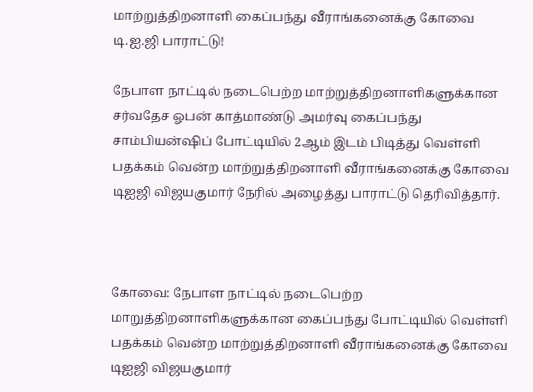மாற்றுத்திறனாளி கைப்பந்து வீராங்கனைக்கு கோவை டி.ஐ.ஜி பாராட்டு!

நேபாள நாட்டில் நடைபெற்ற மாற்றுத்திறனாளிகளுக்கான சர்வதேச ஓபன் காத்மாண்டு அமர்வு கைப்பந்து சாம்பியன்ஷிப் போட்டியில் 2ஆம் இடம் பிடித்து வெள்ளி பதக்கம் வென்ற மாற்றுத்திறனாளி வீராங்கனைக்கு கோவை டிஐஜி விஜயகுமார் நேரில் அழைத்து பாராட்டு தெரிவித்தார்.



கோவை: நேபாள நாட்டில் நடைபெற்ற மாறுத்திறனாளிகளுக்கான கைப்பந்து போட்டியில் வெள்ளி பதக்கம் வென்ற மாற்றுத்திறனாளி வீராங்கனைக்கு கோவை டிஐஜி விஜயகுமார்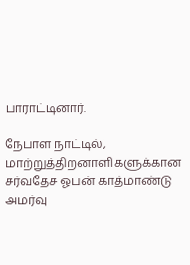பாராட்டினார்.

நேபாள நாட்டில், மாற்றுத்திறனாளிகளுக்கான சர்வதேச ஓபன் காத்மாண்டு அமர்வு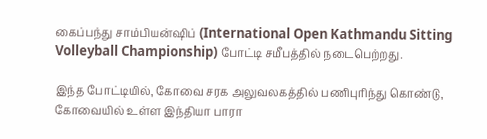கைப்பந்து சாம்பியன்ஷிப் (International Open Kathmandu Sitting Volleyball Championship) போட்டி சமீபத்தில் நடைபெற்றது.

இந்த போட்டியில், கோவை சரக அலுவலகத்தில் பணிபுரிந்து கொண்டு, கோவையில் உள்ள இந்தியா பாரா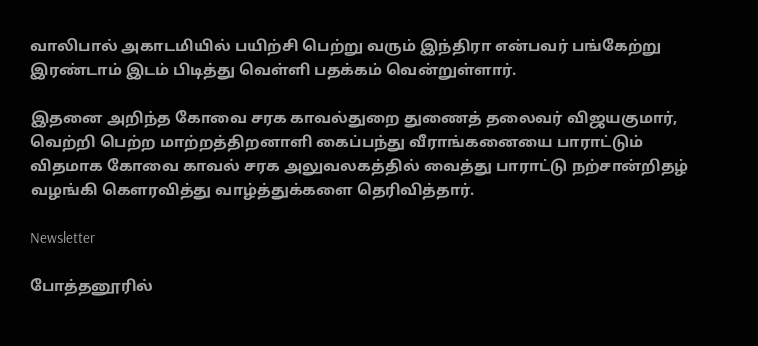வாலிபால் அகாடமியில் பயிற்சி பெற்று வரும் இந்திரா என்பவர் பங்கேற்று இரண்டாம் இடம் பிடித்து வெள்ளி பதக்கம் வென்றுள்ளார்.

இதனை அறிந்த கோவை சரக காவல்துறை துணைத் தலைவர் விஜயகுமார், வெற்றி பெற்ற மாற்றத்திறனாளி கைப்பந்து வீராங்கனையை பாராட்டும் விதமாக கோவை காவல் சரக அலுவலகத்தில் வைத்து பாராட்டு நற்சான்றிதழ் வழங்கி கௌரவித்து வாழ்த்துக்களை தெரிவித்தார்.

Newsletter

போத்தனூரில்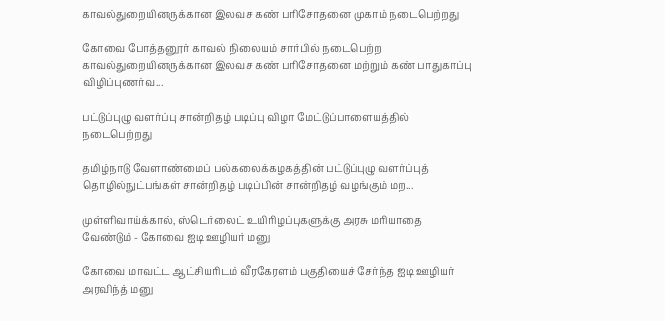காவல்துறையினருக்கான இலவச கண் பரிசோதனை முகாம் நடைபெற்றது

கோவை போத்தனூர் காவல் நிலையம் சார்பில் நடைபெற்ற காவல்துறையினருக்கான இலவச கண் பரிசோதனை மற்றும் கண் பாதுகாப்பு விழிப்புணர்வ...

பட்டுப்புழு வளர்ப்பு சான்றிதழ் படிப்பு விழா மேட்டுப்பாளையத்தில் நடைபெற்றது

தமிழ்நாடு வேளாண்மைப் பல்கலைக்கழகத்தின் பட்டுப்புழு வளர்ப்புத் தொழில்நுட்பங்கள் சான்றிதழ் படிப்பின் சான்றிதழ் வழங்கும் மற...

முள்ளிவாய்க்கால், ஸ்டெர்லைட் உயிரிழப்புகளுக்கு அரசு மரியாதை வேண்டும் - கோவை ஐடி ஊழியர் மனு

கோவை மாவட்ட ஆட்சியரிடம் வீரகேரளம் பகுதியைச் சேர்ந்த ஐடி ஊழியர் அரவிந்த் மனு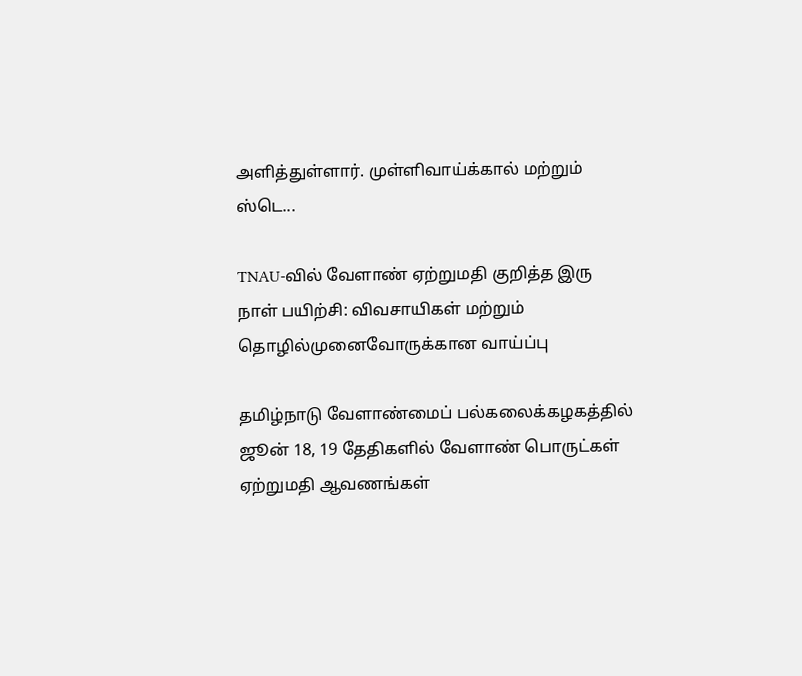அளித்துள்ளார். முள்ளிவாய்க்கால் மற்றும் ஸ்டெ...

TNAU-வில் வேளாண் ஏற்றுமதி குறித்த இரு நாள் பயிற்சி: விவசாயிகள் மற்றும் தொழில்முனைவோருக்கான வாய்ப்பு

தமிழ்நாடு வேளாண்மைப் பல்கலைக்கழகத்தில் ஜூன் 18, 19 தேதிகளில் வேளாண் பொருட்கள் ஏற்றுமதி ஆவணங்கள்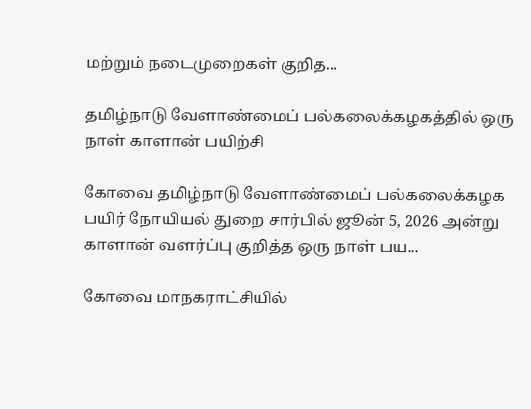மற்றும் நடைமுறைகள் குறித...

தமிழ்நாடு வேளாண்மைப் பல்கலைக்கழகத்தில் ஒரு நாள் காளான் பயிற்சி

கோவை தமிழ்நாடு வேளாண்மைப் பல்கலைக்கழக பயிர் நோயியல் துறை சார்பில் ஜூன் 5, 2026 அன்று காளான் வளர்ப்பு குறித்த ஒரு நாள் பய...

கோவை மாநகராட்சியில்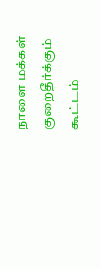நாளை மக்கள் குறைதீர்க்கும் கூட்டம்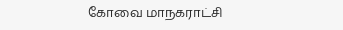கோவை மாநகராட்சி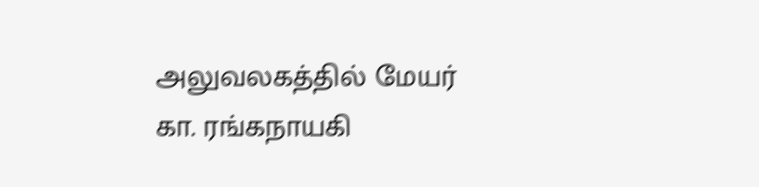அலுவலகத்தில் மேயர் கா. ரங்கநாயகி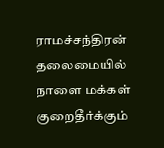ராமச்சந்திரன் தலைமையில் நாளை மக்கள் குறைதீர்க்கும்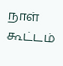நாள் கூட்டம்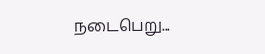நடைபெறு...